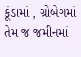કૂંડામાં , ગ્રોબેગમાં તેમ જ જમીનમાં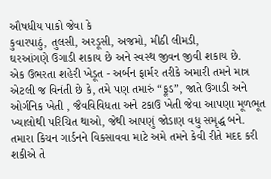ઔષધીય પાકો જેવા કે
કુવારપાઠું, તુલસી, અરડૂસી, અજમો, મીઠી લીમડી,
ઘરઆંગણે ઉગાડી શકાય છે અને સ્વસ્થ જીવન જીવી શકાય છે.
એક ઉભરતા શહેરી ખેડૂત - અર્બન ફાર્મર તરીકે અમારી તમને માત્ર એટલી જ વિનંતી છે કે, તમે પણ તમારું “ફૂડ”, જાતે ઉગાડી અને ઓર્ગનિક ખેતી , જૈવવિવિધતા અને ટકાઉ ખેતી જેવા આપણા મૂળભૂત ખ્યાલોથી પરિચિત થાઓ, જેથી આપણું જોડાણ વધુ સમૃદ્ધ બને. તમારા કિચન ગાર્ડનને વિકસાવવા માટે અમે તમને કેવી રીતે મદદ કરી શકીએ તે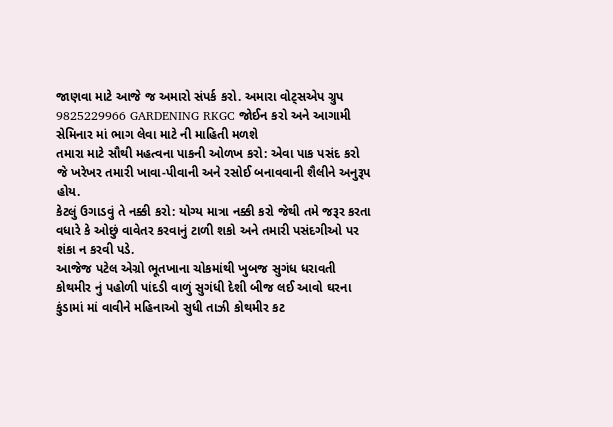જાણવા માટે આજે જ અમારો સંપર્ક કરો. અમારા વોટ્સએપ ગ્રુપ 9825229966 GARDENING RKGC જોઈન કરો અને આગામી સેમિનાર માં ભાગ લેવા માટે ની માહિતી મળશે
તમારા માટે સૌથી મહત્વના પાકની ઓળખ કરો: એવા પાક પસંદ કરો જે ખરેખર તમારી ખાવા-પીવાની અને રસોઈ બનાવવાની શૈલીને અનુરૂપ હોય.
કેટલું ઉગાડવું તે નક્કી કરો: યોગ્ય માત્રા નક્કી કરો જેથી તમે જરૂર કરતા વધારે કે ઓછું વાવેતર કરવાનું ટાળી શકો અને તમારી પસંદગીઓ પર શંકા ન કરવી પડે.
આજેજ પટેલ એગ્રો ભૂતખાના ચોકમાંથી ખુબજ સુગંધ ધરાવતી કોથમીર નું પહોળી પાંદડી વાળું સુગંધી દેશી બીજ લઈ આવો ઘરના કુંડામાં માં વાવીને મહિનાઓ સુધી તાઝી કોથમીર કટ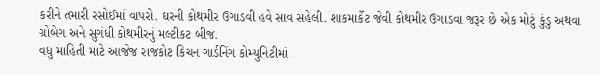કરીને તમારી રસોઈમાં વાપરો. ઘરની કોથમીર ઉગાડવી હવે સાવ સહેલી. શાકમાર્કેટ જેવી કોથમીર ઉગાડવા જરૂર છે એક મોટું કુંડુ અથવા ગ્રોબેગ અને સુગંધી કોથમીરનું મલ્ટીકટ બીજ.
વધુ માહિતી માટે આજેજ રાજકોટ કિચન ગાર્ડનિંગ કોમ્યુનિટીમાં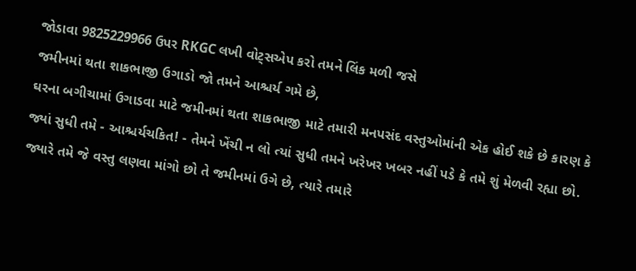જોડાવા 9825229966 ઉપર RKGC લખી વોટ્સએપ કરો તમને લિંક મળી જસે
જમીનમાં થતા શાકભાજી ઉગાડો જો તમને આશ્ચર્ય ગમે છે,
ઘરના બગીચામાં ઉગાડવા માટે જમીનમાં થતા શાકભાજી માટે તમારી મનપસંદ વસ્તુઓમાંની એક હોઈ શકે છે કારણ કે જ્યાં સુધી તમે - આશ્ચર્યચકિત! - તેમને ખેંચી ન લો ત્યાં સુધી તમને ખરેખર ખબર નહીં પડે કે તમે શું મેળવી રહ્યા છો.
જ્યારે તમે જે વસ્તુ લણવા માંગો છો તે જમીનમાં ઉગે છે, ત્યારે તમારે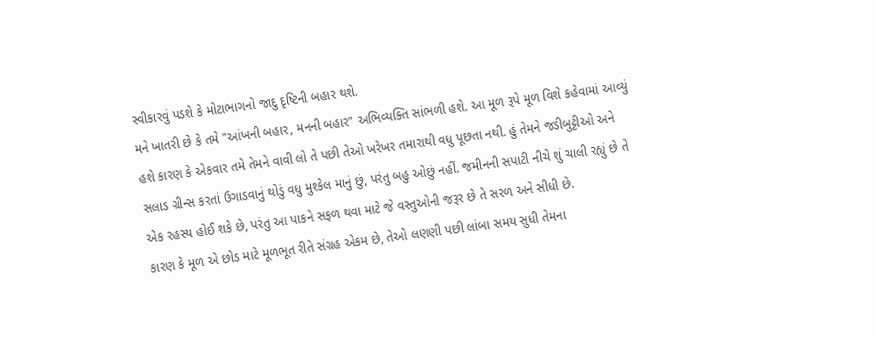સ્વીકારવું પડશે કે મોટાભાગનો જાદુ દૃષ્ટિની બહાર થશે.
મને ખાતરી છે કે તમે "આંખની બહાર, મનની બહાર" અભિવ્યક્તિ સાંભળી હશે. આ મૂળ રૂપે મૂળ વિશે કહેવામાં આવ્યું હશે કારણ કે એકવાર તમે તેમને વાવી લો તે પછી તેઓ ખરેખર તમારાથી વધુ પૂછતા નથી. હું તેમને જડીબુટ્ટીઓ અને સલાડ ગ્રીન્સ કરતાં ઉગાડવાનું થોડું વધુ મુશ્કેલ માનું છું, પરંતુ બહુ ઓછું નહીં. જમીનની સપાટી નીચે શું ચાલી રહ્યું છે તે એક રહસ્ય હોઈ શકે છે, પરંતુ આ પાકને સફળ થવા માટે જે વસ્તુઓની જરૂર છે તે સરળ અને સીધી છે.
કારણ કે મૂળ એ છોડ માટે મૂળભૂત રીતે સંગ્રહ એકમ છે, તેઓ લણણી પછી લાંબા સમય સુધી તેમના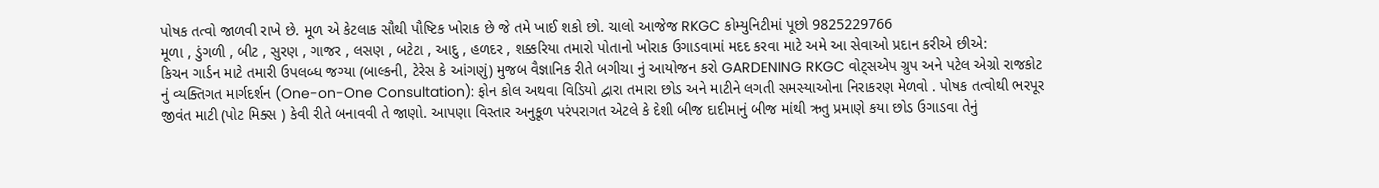પોષક તત્વો જાળવી રાખે છે. મૂળ એ કેટલાક સૌથી પૌષ્ટિક ખોરાક છે જે તમે ખાઈ શકો છો. ચાલો આજેજ RKGC કોમ્યુનિટીમાં પૂછો 9825229766
મૂળા , ડુંગળી , બીટ , સુરણ , ગાજર , લસણ , બટેટા , આદુ , હળદર , શક્કરિયા તમારો પોતાનો ખોરાક ઉગાડવામાં મદદ કરવા માટે અમે આ સેવાઓ પ્રદાન કરીએ છીએ:
કિચન ગાર્ડન માટે તમારી ઉપલબ્ધ જગ્યા (બાલ્કની, ટેરેસ કે આંગણું) મુજબ વૈજ્ઞાનિક રીતે બગીચા નું આયોજન કરો GARDENING RKGC વોટ્સએપ ગ્રુપ અને પટેલ એગ્રો રાજકોટ નું વ્યક્તિગત માર્ગદર્શન (One-on-One Consultation): ફોન કોલ અથવા વિડિયો દ્વારા તમારા છોડ અને માટીને લગતી સમસ્યાઓના નિરાકરણ મેળવો . પોષક તત્વોથી ભરપૂર જીવંત માટી (પોટ મિક્સ ) કેવી રીતે બનાવવી તે જાણો. આપણા વિસ્તાર અનુકૂળ પરંપરાગત એટલે કે દેશી બીજ દાદીમાનું બીજ માંથી ઋતુ પ્રમાણે કયા છોડ ઉગાડવા તેનું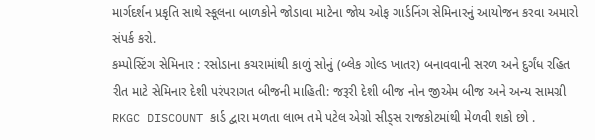માર્ગદર્શન પ્રકૃતિ સાથે સ્કૂલના બાળકોને જોડાવા માટેના જોય ઓફ ગાર્ડનિંગ સેમિનારનું આયોજન કરવા અમારો સંપર્ક કરો.
કમ્પોસ્ટિંગ સેમિનાર : રસોડાના કચરામાંથી કાળું સોનું (બ્લેક ગોલ્ડ ખાતર) બનાવવાની સરળ અને દુર્ગંધ રહિત રીત માટે સેમિનાર દેશી પરંપરાગત બીજની માહિતી: જરૂરી દેશી બીજ નોન જીએમ બીજ અને અન્ય સામગ્રી RKGC DISCOUNT કાર્ડ દ્વારા મળતા લાભ તમે પટેલ એગ્રો સીડ્સ રાજકોટમાંથી મેળવી શકો છો .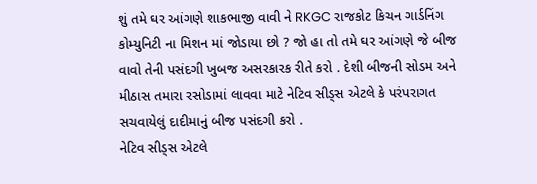શું તમે ઘર આંગણે શાકભાજી વાવી ને RKGC રાજકોટ કિચન ગાર્ડનિંગ કોમ્યુનિટી ના મિશન માં જોડાયા છો ? જો હા તો તમે ઘર આંગણે જે બીજ વાવો તેની પસંદગી ખુબજ અસરકારક રીતે કરો . દેશી બીજની સોડમ અને મીઠાસ તમારા રસોડામાં લાવવા માટે નેટિવ સીડ્સ એટલે કે પરંપરાગત સચવાયેલું દાદીમાનું બીજ પસંદગી કરો .
નેટિવ સીડ્સ એટલે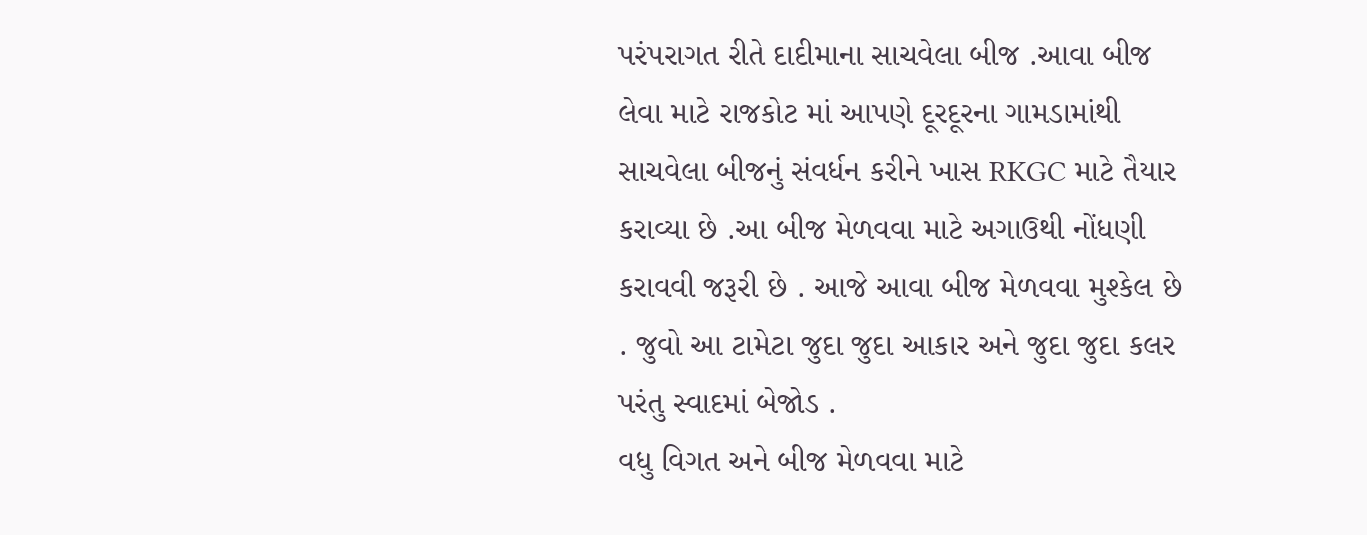પરંપરાગત રીતે દાદીમાના સાચવેલા બીજ .આવા બીજ લેવા માટે રાજકોટ માં આપણે દૂરદૂરના ગામડામાંથી સાચવેલા બીજનું સંવર્ધન કરીને ખાસ RKGC માટે તૈયાર કરાવ્યા છે .આ બીજ મેળવવા માટે અગાઉથી નોંધણી કરાવવી જરૂરી છે . આજે આવા બીજ મેળવવા મુશ્કેલ છે . જુવો આ ટામેટા જુદા જુદા આકાર અને જુદા જુદા કલર પરંતુ સ્વાદમાં બેજોડ .
વધુ વિગત અને બીજ મેળવવા માટે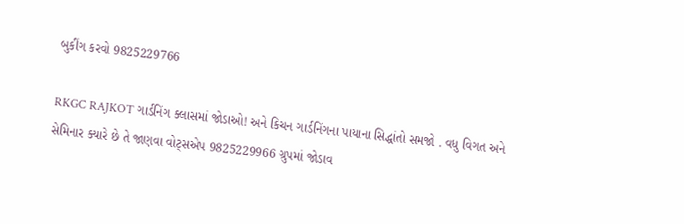બુકીંગ કરવો 9825229766

RKGC RAJKOT ગાર્ડનિંગ ક્લાસમાં જોડાઓ! અને કિચન ગાર્ડનિંગના પાયાના સિદ્ધાંતો સમજો . વધુ વિગત અને સેમિનાર ક્યારે છે તે જાણવા વોટ્સએપ 9825229966 ગ્રુપમાં જોડાવ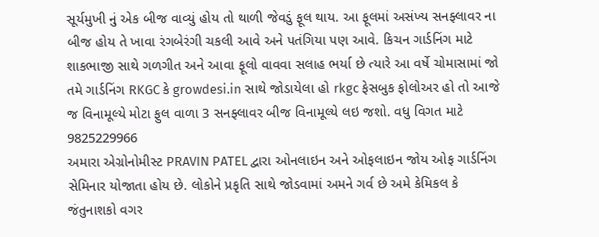સૂર્યમુખી નું એક બીજ વાવ્યું હોય તો થાળી જેવડું ફૂલ થાય. આ ફૂલમાં અસંખ્ય સનફ્લાવર ના બીજ હોય તે ખાવા રંગબેરંગી ચકલી આવે અને પતંગિયા પણ આવે. કિચન ગાર્ડનિંગ માટે શાકભાજી સાથે ગળગીત અને આવા ફૂલો વાવવા સલાહ ભર્યા છે ત્યારે આ વર્ષે ચોમાસામાં જો તમે ગાર્ડનિંગ RKGC કે growdesi.in સાથે જોડાયેલા હો rkgc ફેસબુક ફોલોઅર હો તો આજે જ વિનામૂલ્યે મોટા ફુલ વાળા 3 સનફ્લાવર બીજ વિનામૂલ્યે લઇ જશો. વધુ વિગત માટે 9825229966
અમારા એગ્રોનોમીસ્ટ PRAVIN PATEL દ્વારા ઓનલાઇન અને ઓફલાઇન જોય ઓફ ગાર્ડનિંગ સેમિનાર યોજાતા હોય છે. લોકોને પ્રકૃતિ સાથે જોડવામાં અમને ગર્વ છે અમે કેમિકલ કે જંતુનાશકો વગર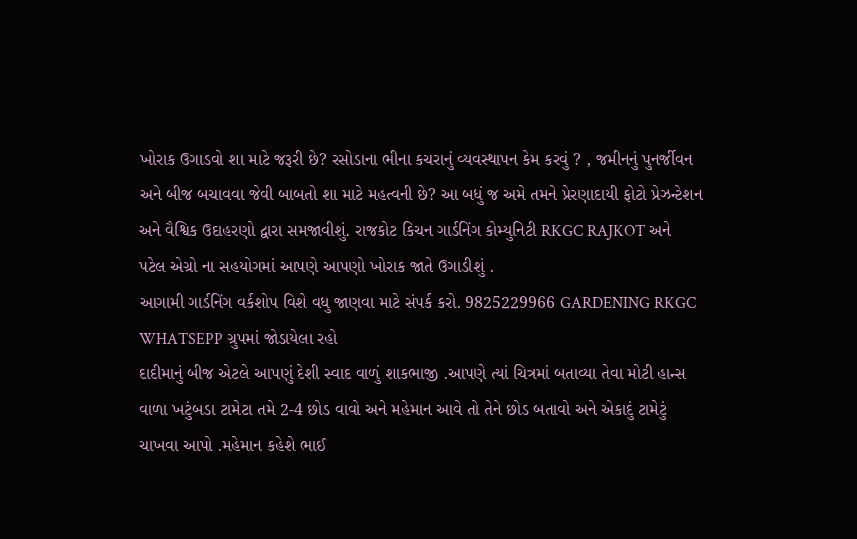ખોરાક ઉગાડવો શા માટે જરૂરી છે? રસોડાના ભીના કચરાનું વ્યવસ્થાપન કેમ કરવું ? , જમીનનું પુનર્જીવન અને બીજ બચાવવા જેવી બાબતો શા માટે મહત્વની છે? આ બધું જ અમે તમને પ્રેરણાદાયી ફોટો પ્રેઝન્ટેશન અને વૈશ્વિક ઉદાહરણો દ્વારા સમજાવીશું. રાજકોટ કિચન ગાર્ડનિંગ કોમ્યુનિટી RKGC RAJKOT અને પટેલ એગ્રો ના સહયોગમાં આપણે આપણો ખોરાક જાતે ઉગાડીશું .
આગામી ગાર્ડનિંગ વર્કશોપ વિશે વધુ જાણવા માટે સંપર્ક કરો. 9825229966 GARDENING RKGC WHATSEPP ગ્રુપમાં જોડાયેલા રહો
દાદીમાનું બીજ એટલે આપણું દેશી સ્વાદ વાળું શાકભાજી .આપણે ત્યાં ચિત્રમાં બતાવ્યા તેવા મોટી હાન્સ વાળા ખટુંબડા ટામેટા તમે 2-4 છોડ વાવો અને મહેમાન આવે તો તેને છોડ બતાવો અને એકાદું ટામેટું ચાખવા આપો .મહેમાન કહેશે ભાઈ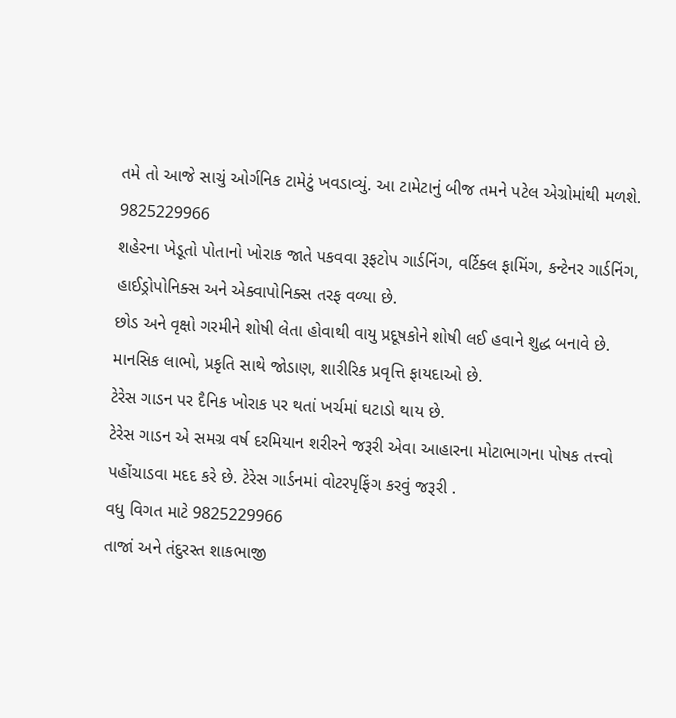તમે તો આજે સાચું ઓર્ગનિક ટામેટું ખવડાવ્યું. આ ટામેટાનું બીજ તમને પટેલ એગ્રોમાંથી મળશે. 9825229966
શહેરના ખેડૂતો પોતાનો ખોરાક જાતે પકવવા રૂફટોપ ગાર્ડનિંગ, વર્ટિક્લ ફામિંગ, કન્ટેનર ગાર્ડનિંગ, હાઈડ્રોપોનિક્સ અને એક્વાપોનિક્સ તરફ વળ્યા છે.
છોડ અને વૃક્ષો ગરમીને શોષી લેતા હોવાથી વાયુ પ્રદૂષકોને શોષી લઈ હવાને શુદ્ધ બનાવે છે.
માનસિક લાભો, પ્રકૃતિ સાથે જોડાણ, શારીરિક પ્રવૃત્તિ ફાયદાઓ છે.
ટેરેસ ગાડન પર દૈનિક ખોરાક પર થતાં ખર્ચમાં ઘટાડો થાય છે.
ટેરેસ ગાડન એ સમગ્ર વર્ષ દરમિયાન શરીરને જરૂરી એવા આહારના મોટાભાગના પોષક તત્ત્વો પહોંચાડવા મદદ કરે છે. ટેરેસ ગાર્ડનમાં વોટરપૃફિંગ કરવું જરૂરી .
વધુ વિગત માટે 9825229966
તાજાં અને તંદુરસ્ત શાકભાજી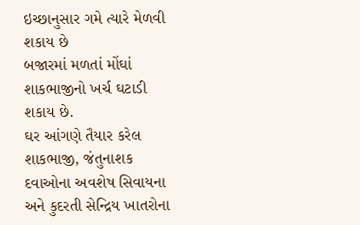ઇચ્છાનુસાર ગમે ત્યારે મેળવી શકાય છે
બજારમાં મળતાં મોંઘાં શાકભાજીનો ખર્ચ ઘટાડી શકાય છે.
ઘર આંગણે તૈયાર કરેલ શાકભાજી, જંતુનાશક દવાઓના અવશેષ સિવાયના અને કુદરતી સેન્દ્રિય ખાતરોના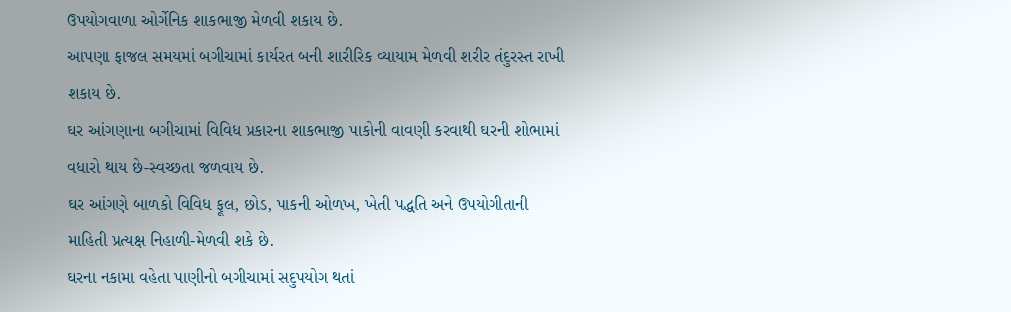ઉપયોગવાળા ઓર્ગેનિક શાકભાજી મેળવી શકાય છે.
આપણા ફાજલ સમયમાં બગીચામાં કાર્યરત બની શારીરિક વ્યાયામ મેળવી શરીર તંદુરસ્ત રાખી શકાય છે.
ઘર આંગણાના બગીચામાં વિવિધ પ્રકારના શાકભાજી પાકોની વાવણી કરવાથી ઘરની શોભામાં વધારો થાય છે-સ્વચ્છતા જળવાય છે.
ઘર આંગણે બાળકો વિવિધ ફૂલ, છોડ, પાકની ઓળખ, ખેતી પદ્ધતિ અને ઉપયોગીતાની માહિતી પ્રત્યક્ષ નિહાળી-મેળવી શકે છે.
ઘરના નકામા વહેતા પાણીનો બગીચામાં સદુપયોગ થતાં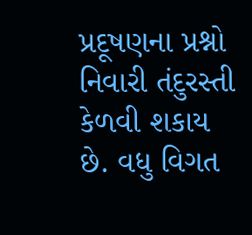પ્રદૂષણના પ્રશ્નો નિવારી તંદુરસ્તી કેળવી શકાય છે. વધુ વિગત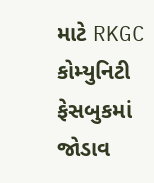માટે RKGC કોમ્યુનિટી ફેસબુકમાં જોડાવ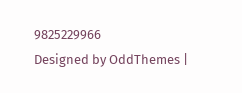9825229966
Designed by OddThemes |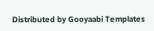Distributed by Gooyaabi Templates